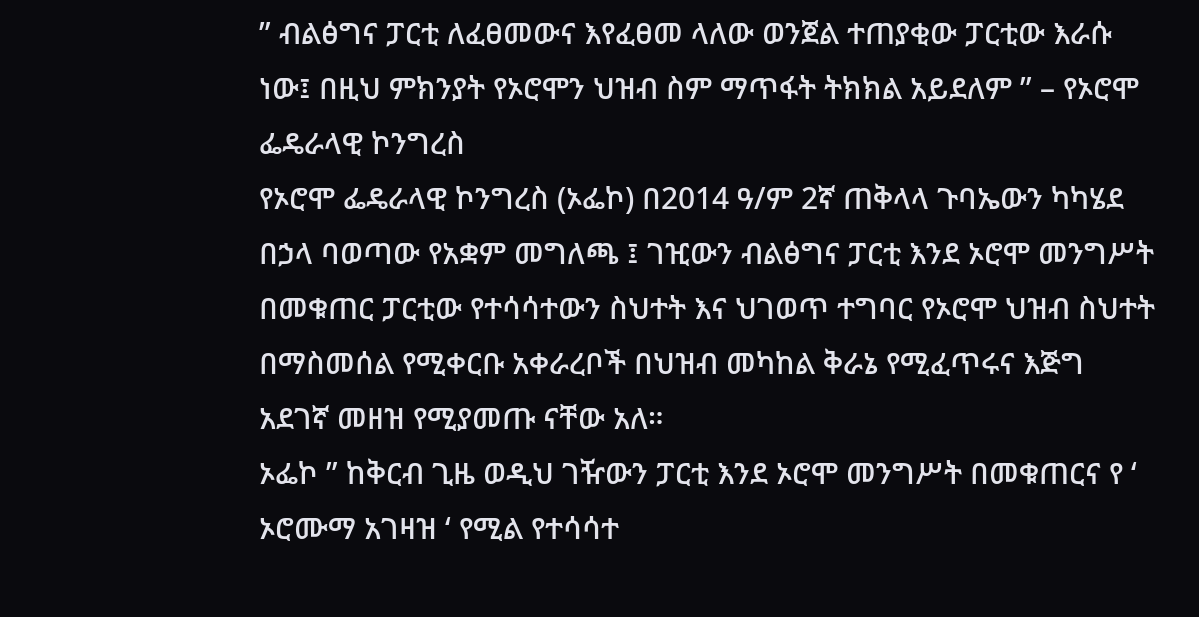” ብልፅግና ፓርቲ ለፈፀመውና እየፈፀመ ላለው ወንጀል ተጠያቂው ፓርቲው እራሱ ነው፤ በዚህ ምክንያት የኦሮሞን ህዝብ ስም ማጥፋት ትክክል አይደለም ” – የኦሮሞ ፌዴራላዊ ኮንግረስ
የኦሮሞ ፌዴራላዊ ኮንግረስ (ኦፌኮ) በ2014 ዓ/ም 2ኛ ጠቅላላ ጉባኤውን ካካሄደ በኃላ ባወጣው የአቋም መግለጫ ፤ ገዢውን ብልፅግና ፓርቲ እንደ ኦሮሞ መንግሥት በመቁጠር ፓርቲው የተሳሳተውን ስህተት እና ህገወጥ ተግባር የኦሮሞ ህዝብ ስህተት በማስመሰል የሚቀርቡ አቀራረቦች በህዝብ መካከል ቅራኔ የሚፈጥሩና እጅግ አደገኛ መዘዝ የሚያመጡ ናቸው አለ።
ኦፌኮ ” ከቅርብ ጊዜ ወዲህ ገዥውን ፓርቲ እንደ ኦሮሞ መንግሥት በመቁጠርና የ ‘ ኦሮሙማ አገዛዝ ‘ የሚል የተሳሳተ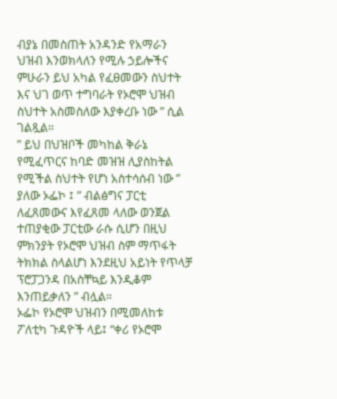ብያኔ በመስጠት አንዳንድ የአማራን ህዝብ እንወክላለን የሚሉ ኃይሎችና ምሁራን ይህ አካል የፈፀመውን ስህተት እና ህገ ወጥ ተግባራት የኦሮሞ ህዝብ ስህተት አስመስለው እያቀረቡ ነው ” ሲል ገልጿል።
” ይህ በህዝቦች መካከል ቅራኔ የሚፈጥርና ከባድ መዝዝ ሊያስከትል የሚችል ስህተት የሆነ አስተሳሰብ ነው ” ያለው ኦፌኮ ፤ ” ብልፅግና ፓርቲ ለፈጸመውና እየፈጸመ ላለው ወንጀል ተጠያቂው ፓርቲው ራሱ ሲሆን በዚህ ምክንያት የኦሮሞ ህዝብ ስም ማጥፋት ትክክል ስላልሆነ እንደዚህ አይነት የጥላቻ ፕሮፓጋንዳ በአስቸኳይ እንዲቆም እንጠይቃለን ” ብሏል።
ኦፌኮ የኦሮሞ ህዝብን በሚመለከቱ ፖለቲካ ጉዳዮች ላይ፤ “ቀሪ የኦሮሞ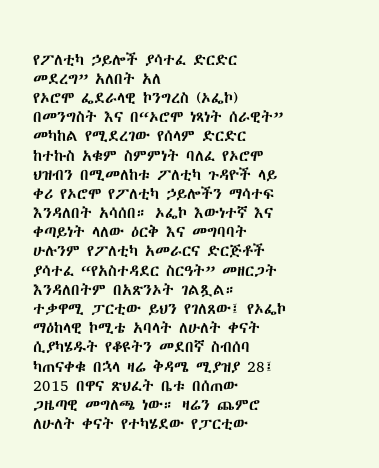የፖለቲካ ኃይሎች ያሳተፈ ድርድር መደረግ” አለበት አለ
የኦሮሞ ፌደራላዊ ኮንግረስ (ኦፌኮ) በመንግስት እና በ“ኦሮሞ ነጻነት ሰራዊት” መካከል የሚደረገው የሰላም ድርድር ከተኩስ አቁም ስምምነት ባለፈ የኦሮሞ ህዝብን በሚመለከቱ ፖለቲካ ጉዳዮች ላይ ቀሪ የኦሮሞ የፖለቲካ ኃይሎችን ማሳተፍ እንዳለበት አሳሰበ። ኦፌኮ እውነተኛ እና ቀጣይነት ላለው ዕርቅ እና መግባባት ሁሉንም የፖለቲካ አመራርና ድርጅቶች ያሳተፈ “የአስተዳደር ስርዓት” መዘርጋት እንዳለበትም በአጽንኦት ገልጿል።
ተቃዋሚ ፓርቲው ይህን የገለጸው፤ የኦፌኮ ማዕከላዊ ኮሚቴ አባላት ለሁለት ቀናት ሲያካሄዱት የቆዩትን መደበኛ ስብሰባ ካጠናቀቁ በኋላ ዛሬ ቅዳሜ ሚያዝያ 28፤ 2015 በዋና ጽህፈት ቤቱ በሰጠው ጋዜጣዊ መግለጫ ነው። ዛሬን ጨምሮ ለሁለት ቀናት የተካሄደው የፓርቲው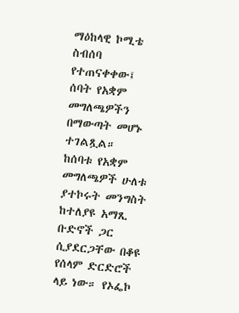ማዕከላዊ ኮሚቴ ስብሰባ የተጠናቀቀው፤ ሰባት የአቋም መግለጫዎችን በማውጣት መሆኑ ተገልጿል።
ከሰባቱ የአቋም መግለጫዎች ሁለቱ ያተኮሩት መንግስት ከተለያዩ አማጺ ቡድኖች ጋር ሲያደርጋቸው በቆዩ የሰላም ድርድሮች ላይ ነው። የኦፌኮ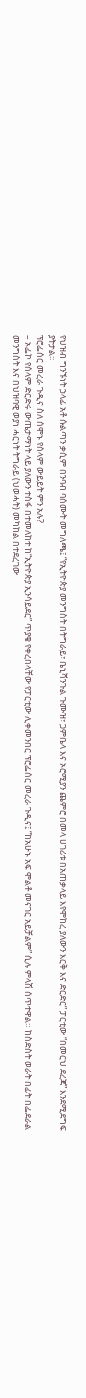የህዝብ ግንኙነት ኃላፊ አቶ ሱልጣን ቃሲም በንባብ ባሰሙት መግለጫ፤ “የኢትዮጵያ መንግስት በትግራይ፣ ቤኒሻንጉል ጉሙዝ፣ ጋምቤላ እና ኦሮሚያን ጨምሮ በመላ ሀገሪቱ በአጠቃላይ እየሞከረ ያለውን እርቅ እና ድርድር” ፓርቲው “በመርህ ደረጃ” እንደሚደግፍ ያትታል፡፡
ፕሮፌሰር መረራ ጉዲና ስለ ሰሞኑ የሰላም ውይይት ምን አሉ?
– ኦፌኮ የሰላም ድርድሩ ውጤታማነት ላይ ያለውን ተስፋ በተመለከተ ከ“ኢትዮጵያ ኢንሳይደር” ጥያቄ የቀረበላቸው የፓርቲው ሊቀመንበር ፕሮፌሰር መረራ ጉዲና፤ “ከአሁኑ አፍ ሞልቶ መናገር አይቻልም” ሲሉ ምላሽ ሰጥተዋል። ከስድስት ወራት በፊት በፌደራል መንግስት እና በህዝባዊ ወያነ ሓርነት ትግራይ (ህወሓት) መካከል በተደረገው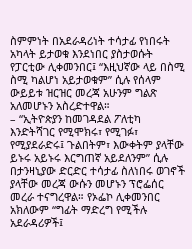ስምምነት በአደራዳሪነት ተሳታፊ የነበሩት አካላት ይታወቁ እንደነበር ያስታወሱት የፓርቲው ሊቀመንበር፤ “እዚህኛው ላይ በስሚ ስሚ ካልሆነ አይታወቁም” ሲሉ የሰላም ውይይቱ ዝርዝር መረጃ አሁንም ግልጽ አለመሆኑን አስረድተዋል።
– “ኢትዮጵያን ከመገዳደል ፖለቲካ እንድትሻገር የሚሞክሩ፣ የሚገፉ፣ የሚያደራድሩ፤ ጉልበትም፣ እውቀትም ያላቸው ይኑሩ አይኑሩ እርግጠኛ አይደለንም” ሲሉ በታንዛኒያው ድርድር ተሳታፊ ስለነበሩ ወገኖች ያላቸው መረጃ ውሱን መሆኑን ፕሮፌሰር መረራ ተናግረዋል። የኦፌኮ ሊቀመንበር አክለውም “ግፊት ማድረግ የሚችሉ አደራዳሪዎች፤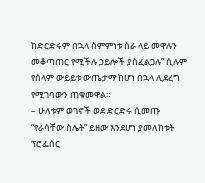ከድርድሩም በኋላ ስምምነቱ ስራ ላይ መዋሉን መቆጣጠር የሚችሉ ኃይሎች ያስፈልጋሉ” ሲሉም የሰላም ውይይቱ ውጤታማ ከሆነ በኋላ ሊደረግ የሚገባውን ጠቁመዋል።
– ሁለቱም ወገኖች ወደ ድርድሩ ሲመጡ “የራሳቸው ስሌት” ይዘው እንደሆነ ያመለከቱት ፕሮፌሰር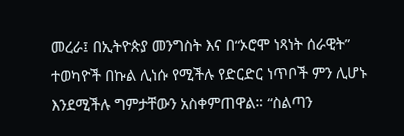መረራ፤ በኢትዮጵያ መንግስት እና በ“ኦሮሞ ነጻነት ሰራዊት” ተወካዮች በኩል ሊነሱ የሚችሉ የድርድር ነጥቦች ምን ሊሆኑ እንደሚችሉ ግምታቸውን አስቀምጠዋል። “ስልጣን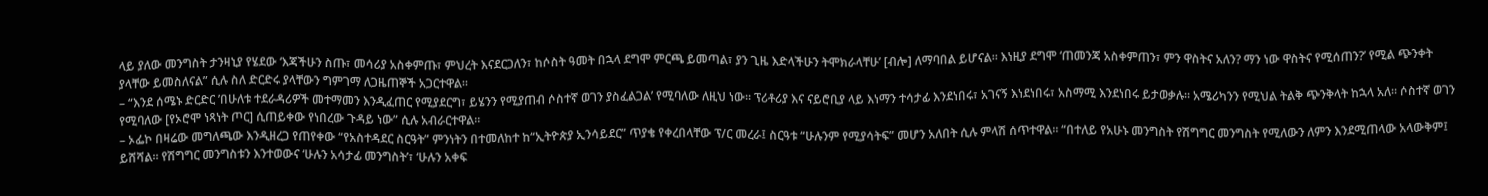ላይ ያለው መንግስት ታንዛኒያ የሄደው ‘እጃችሁን ስጡ፣ መሳሪያ አስቀምጡ፣ ምህረት እናደርጋለን፣ ከሶስት ዓመት በኋላ ደግሞ ምርጫ ይመጣል፣ ያን ጊዜ እድላችሁን ትሞክራላቸሁ’ [ብሎ] ለማባበል ይሆናል። እነዚያ ደግሞ ‘ጠመንጃ አስቀምጠን፣ ምን ዋስትና አለን? ማን ነው ዋስትና የሚሰጠን?’ የሚል ጭንቀት ያላቸው ይመስለናል” ሲሉ ስለ ድርድሩ ያላቸውን ግምገማ ለጋዜጠኞች አጋርተዋል።
– “እንደ ሰሜኑ ድርድር ’በሁለቱ ተደራዳሪዎች መተማመን እንዲፈጠር የሚያደርግ፣ ይሄንን የሚያጠብ ሶስተኛ ወገን ያስፈልጋል’ የሚባለው ለዚህ ነው። ፕሪቶሪያ እና ናይሮቢያ ላይ እነማን ተሳታፊ እንደነበሩ፣ አገናኝ እነደነበሩ፣ አስማሚ እንደነበሩ ይታወቃሉ። አሜሪካንን የሚህል ትልቅ ጭንቅላት ከኋላ አለ። ሶስተኛ ወገን የሚባለው [የኦሮሞ ነጻነት ጦር] ሲጠይቀው የነበረው ጉዳይ ነው” ሲሉ አብራርተዋል።
– ኦፌኮ በዛሬው መግለጫው እንዲዘረጋ የጠየቀው “የአስተዳደር ስርዓት” ምንነትን በተመለከተ ከ“ኢትዮጵያ ኢንሳይደር” ጥያቄ የቀረበላቸው ፕ/ር መረራ፤ ስርዓቱ “ሁሉንም የሚያሳትፍ” መሆን አለበት ሲሉ ምላሽ ሰጥተዋል። “በተለይ የአሁኑ መንግስት የሽግግር መንግስት የሚለውን ለምን እንደሚጠላው አላውቅም፤ ይሸሻል። የሽግግር መንግስቱን እንተወውና ‘ሁሉን አሳታፊ መንግስት’፣ ‘ሁሉን አቀፍ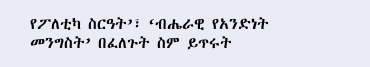የፖለቲካ ስርዓት’፣ ‘ብሔራዊ የአንድነት መንግስት’ በፈለጉት ስም ይጥሩት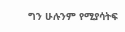ግን ሁሉንም የሚያሳትፍ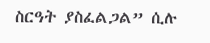ስርዓት ያስፈልጋል” ሲሉ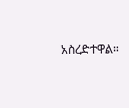አስረድተዋል።